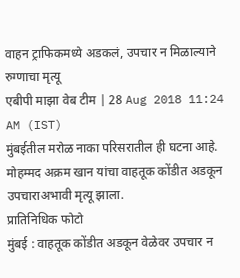वाहन ट्राफिकमध्ये अडकलं, उपचार न मिळाल्याने रुग्णाचा मृत्यू
एबीपी माझा वेब टीम | 28 Aug 2018 11:24 AM (IST)
मुंबईतील मरोळ नाका परिसरातील ही घटना आहे. मोहम्मद अक्रम खान यांचा वाहतूक कोंडीत अडकून उपचाराअभावी मृत्यू झाला.
प्रातिनिधिक फोटो
मुंबई : वाहतूक कोंडीत अडकून वेळेवर उपचार न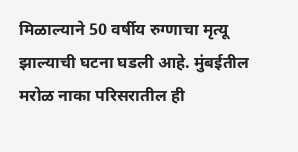मिळाल्याने 50 वर्षीय रुग्णाचा मृत्यू झाल्याची घटना घडली आहे. मुंबईतील मरोळ नाका परिसरातील ही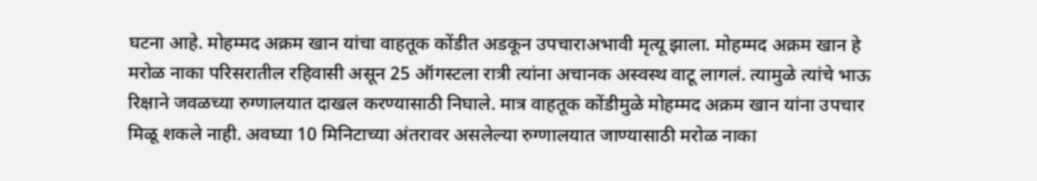घटना आहे. मोहम्मद अक्रम खान यांचा वाहतूक कोंडीत अडकून उपचाराअभावी मृत्यू झाला. मोहम्मद अक्रम खान हे मरोळ नाका परिसरातील रहिवासी असून 25 ऑगस्टला रात्री त्यांना अचानक अस्वस्थ वाटू लागलं. त्यामुळे त्यांचे भाऊ रिक्षाने जवळच्या रुग्णालयात दाखल करण्यासाठी निघाले. मात्र वाहतूक कोंडीमुळे मोहम्मद अक्रम खान यांना उपचार मिळू शकले नाही. अवघ्या 10 मिनिटाच्या अंतरावर असलेल्या रुग्णालयात जाण्यासाठी मरोळ नाका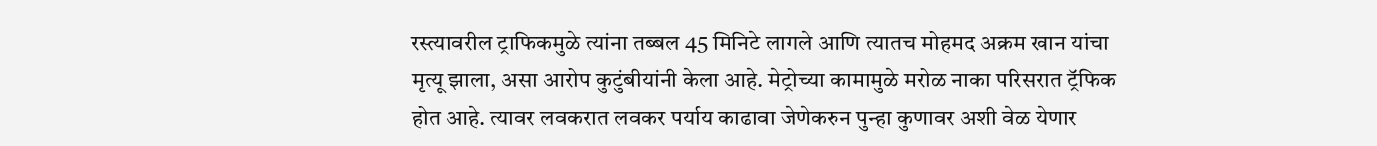रस्त्यावरील ट्राफिकमुळे त्यांना तब्बल 45 मिनिटे लागले आणि त्यातच मोहमद अक्रम खान यांचा मृत्यू झाला, असा आरोप कुटुंबीयांनी केला आहे. मेट्रोच्या कामामुळे मरोळ नाका परिसरात ट्रॅफिक होत आहे. त्यावर लवकरात लवकर पर्याय काढावा जेणेकरुन पुन्हा कुणावर अशी वेळ येणार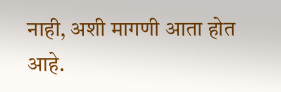नाही, अशी मागणी आता होत आहे.